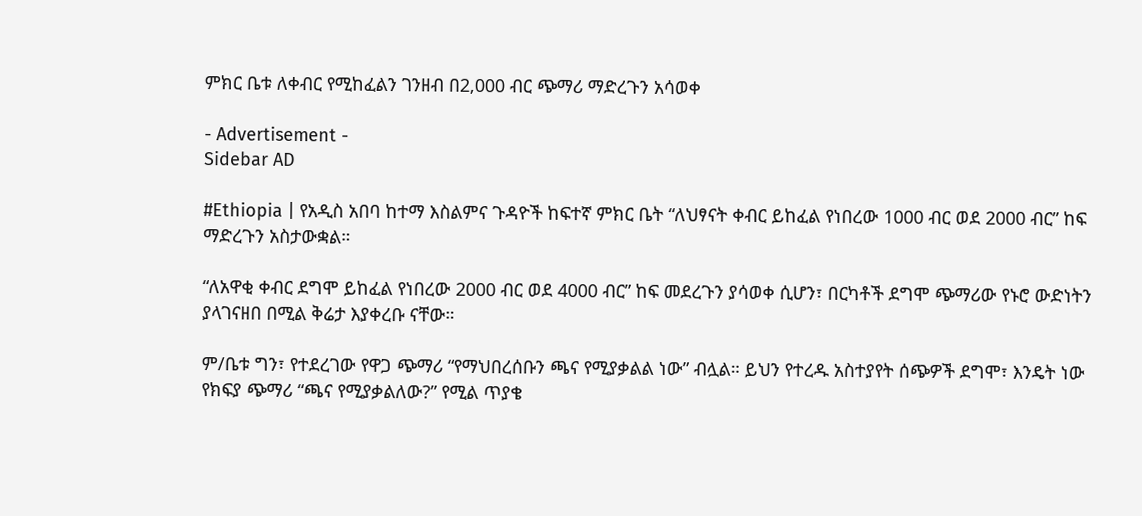ምክር ቤቱ ለቀብር የሚከፈልን ገንዘብ በ2,000 ብር ጭማሪ ማድረጉን አሳወቀ

- Advertisement -
Sidebar AD

#Ethiopia | የአዲስ አበባ ከተማ እስልምና ጉዳዮች ከፍተኛ ምክር ቤት “ለህፃናት ቀብር ይከፈል የነበረው 1000 ብር ወደ 2000 ብር” ከፍ ማድረጉን አስታውቋል።

“ለአዋቂ ቀብር ደግሞ ይከፈል የነበረው 2000 ብር ወደ 4000 ብር” ከፍ መደረጉን ያሳወቀ ሲሆን፣ በርካቶች ደግሞ ጭማሪው የኑሮ ውድነትን ያላገናዘበ በሚል ቅሬታ እያቀረቡ ናቸው።

ም/ቤቱ ግን፣ የተደረገው የዋጋ ጭማሪ “የማህበረሰቡን ጫና የሚያቃልል ነው” ብሏል። ይህን የተረዱ አስተያየት ሰጭዎች ደግሞ፣ እንዴት ነው የክፍያ ጭማሪ “ጫና የሚያቃልለው?” የሚል ጥያቄ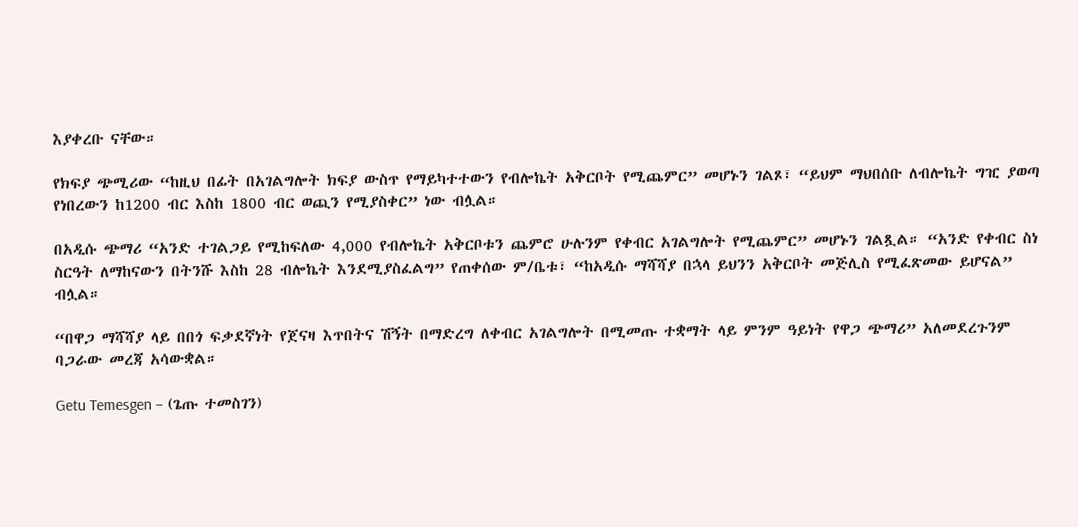እያቀረቡ ናቸው።

የክፍያ ጭሚሪው “ከዚህ በፊት በአገልግሎት ክፍያ ውስጥ የማይካተተውን የብሎኬት አቅርቦት የሚጨምር” መሆኑን ገልጾ፣ “ይህም ማህበሰቡ ለብሎኬት ግዢ ያወጣ የነበረውን ከ1200 ብር እስከ 1800 ብር ወጪን የሚያስቀር” ነው ብሏል።

በአዲሱ ጭማሪ “አንድ ተገልጋይ የሚከፍለው 4,000 የብሎኬት አቅርቦቱን ጨምሮ ሁሉንም የቀብር አገልግሎት የሚጨምር” መሆኑን ገልጿል። “አንድ የቀብር ስነ ስርዓት ለማከናውን በትንሹ እስከ 28 ብሎኬት እንደሚያስፈልግ” የጠቀሰው ም/ቤቱ፣ “ከአዲሱ ማሻሻያ በኋላ ይህንን አቅርቦት መጅሊስ የሚፈጽመው ይሆናል” ብሏል።

“በዋጋ ማሻሻያ ላይ በበጎ ፍቃደኛነት የጀናዛ እጥበትና ሽኝት በማድረግ ለቀብር አገልግሎት በሚመጡ ተቋማት ላይ ምንም ዓይነት የዋጋ ጭማሪ” አለመደረጉንም ባጋራው መረጃ አሳውቋል።

Getu Temesgen – (ጌጡ ተመስገን)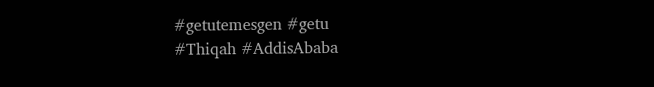#getutemesgen #getu
#Thiqah #AddisAbaba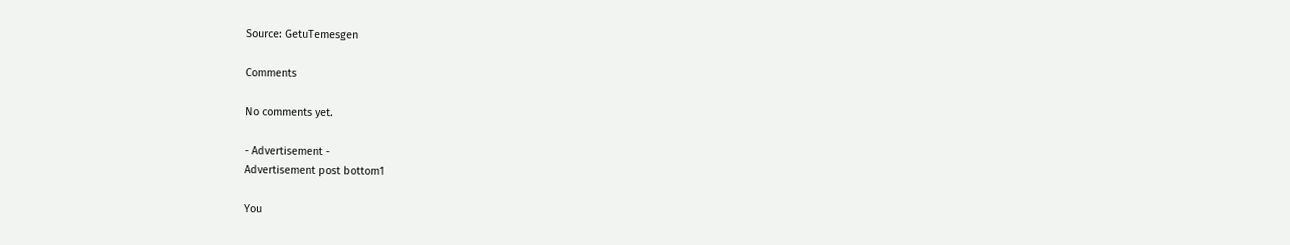Source: GetuTemesgen

Comments

No comments yet.

- Advertisement -
Advertisement post bottom1

You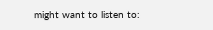might want to listen to: